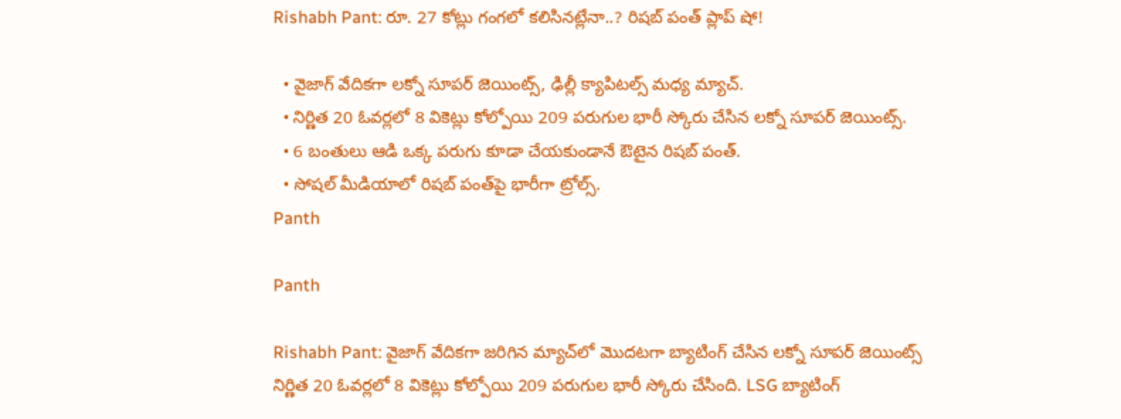Rishabh Pant: రూ. 27 కోట్లు గంగలో కలిసినట్లేనా..? రిషబ్ పంత్ ప్లాప్ షో!

  • వైజాగ్ వేదికగా లక్నో సూపర్ జెయింట్స్, ఢిల్లీ క్యాపిటల్స్ మధ్య మ్యాచ్.
  • నిర్ణిత 20 ఓవర్లలో 8 వికెట్లు కోల్పోయి 209 పరుగుల భారీ స్కోరు చేసిన లక్నో సూపర్ జెయింట్స్.
  • 6 బంతులు ఆడి ఒక్క పరుగు కూడా చేయకుండానే ఔటైన రిషబ్ పంత్‌.
  • సోషల్ మీడియాలో రిషబ్ పంత్‌పై భారీగా ట్రోల్స్.
Panth

Panth

Rishabh Pant: వైజాగ్ వేదికగా జరిగిన మ్యాచ్‌లో మొదటగా బ్యాటింగ్ చేసిన లక్నో సూపర్ జెయింట్స్ నిర్ణిత 20 ఓవర్లలో 8 వికెట్లు కోల్పోయి 209 పరుగుల భారీ స్కోరు చేసింది. LSG బ్యాటింగ్‌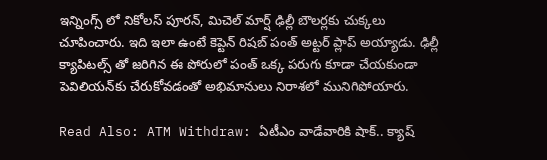ఇన్నింగ్స్ లో నికోలస్ పూరన్, మిచెల్ మార్ష్ ఢిల్లీ బౌలర్లకు చుక్కలు చూపించారు. ఇది ఇలా ఉంటే కెప్టెన్ రిషబ్ పంత్ అట్టర్ ప్లాప్ అయ్యాడు. ఢిల్లీ క్యాపిటల్స్ తో జరిగిన ఈ పోరులో పంత్ ఒక్క పరుగు కూడా చేయకుండా పెవిలియన్‌కు చేరుకోవడంతో అభిమానులు నిరాశలో మునిగిపోయారు.

Read Also: ATM Withdraw: ఏటీఎం వాడేవారికి షాక్.. క్యాష్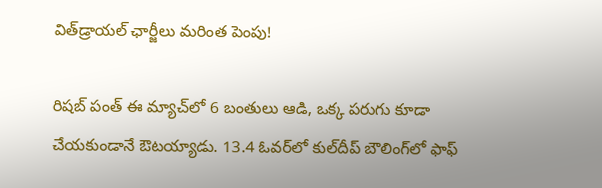విత్‌డ్రాయల్ ఛార్జీలు మరింత పెంపు!

రిషబ్ పంత్ ఈ మ్యాచ్‌లో 6 బంతులు ఆడి, ఒక్క పరుగు కూడా చేయకుండానే ఔటయ్యాడు. 13.4 ఓవర్‌లో కుల్‌దీప్ బౌలింగ్‌లో ఫాఫ్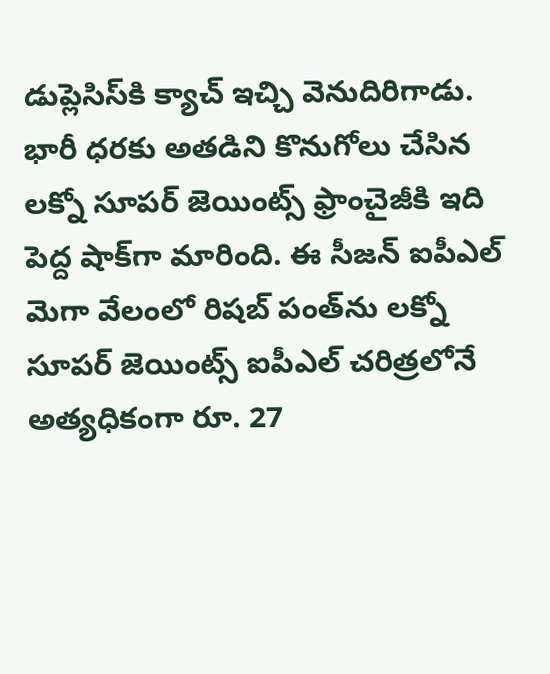డుప్లెసిస్‌కి క్యాచ్ ఇచ్చి వెనుదిరిగాడు. భారీ ధరకు అతడిని కొనుగోలు చేసిన లక్నో సూపర్ జెయింట్స్ ఫ్రాంచైజీకి ఇది పెద్ద షాక్‌గా మారింది. ఈ సీజన్‌ ఐపీఎల్ మెగా వేలంలో రిషబ్ పంత్‌ను లక్నో సూపర్ జెయింట్స్ ఐపీఎల్ చరిత్రలోనే అత్యధికంగా రూ. 27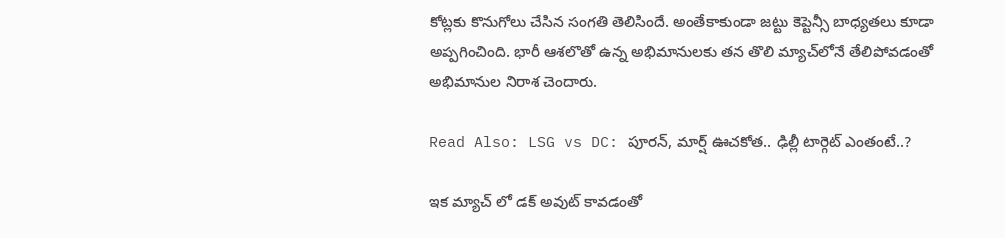కోట్లకు కొనుగోలు చేసిన సంగతి తెలిసిందే. అంతేకాకుండా జట్టు కెప్టెన్సీ బాధ్యతలు కూడా అప్పగించింది. భారీ ఆశలొతో ఉన్న అభిమానులకు తన తొలి మ్యాచ్‌లోనే తేలిపోవడంతో అభిమానుల నిరాశ చెందారు.

Read Also: LSG vs DC: పూరన్, మార్ష్ ఊచకోత.. ఢిల్లీ టార్గెట్ ఎంతంటే..?

ఇక మ్యాచ్ లో డక్ అవుట్ కావడంతో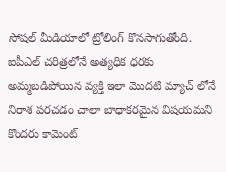సోషల్ మీడియాలో ట్రోలింగ్ కొనసాగుతోంది. ఐపీఎల్ చరిత్రలోనే అత్యధిక ధరకు అమ్మబడిపోయిన వ్యక్తి ఇలా మొదటి మ్యాచ్ లోనే నిరాశ పరచడం చాలా బాధాకరమైన విషయమని కొందరు కామెంట్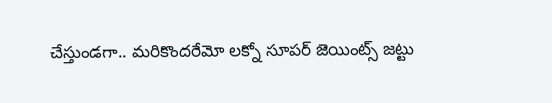చేస్తుండగా.. మరికొందరేమో లక్నో సూపర్ జెయింట్స్ జట్టు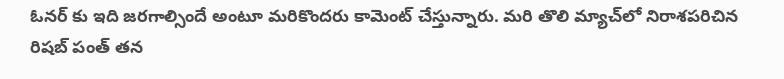ఓనర్ కు ఇది జరగాల్సిందే అంటూ మరికొందరు కామెంట్ చేస్తున్నారు. మరి తొలి మ్యాచ్‌లో నిరాశపరిచిన రిషబ్ పంత్ తన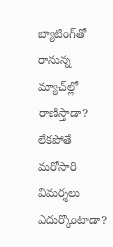బ్యాటింగ్‌తో రానున్న మ్యాచ్‌ల్లో రాణిస్తాడా? లేకపోతే మరోసారి విమర్శలు ఎదుర్కొంటాడా?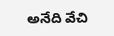అనేది వేచి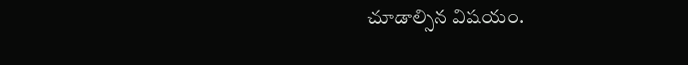చూడాల్సిన విషయం.